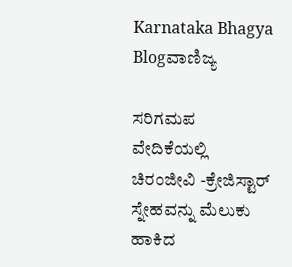Karnataka Bhagya
Blogವಾಣಿಜ್ಯ

ಸರಿಗಮಪ ವೇದಿಕೆಯಲ್ಲಿ ಚಿರಂಜೀವಿ -ಕ್ರೇಜಿಸ್ಟಾರ್ ಸ್ನೇಹವನ್ನು ಮೆಲುಕು ಹಾಕಿದ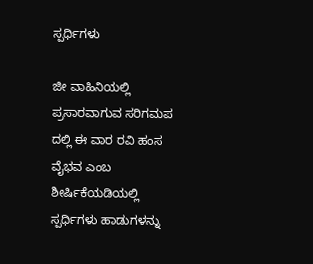ಸ್ಪರ್ಧಿಗಳು

ಜೀ ವಾಹಿನಿಯಲ್ಲಿ ಪ್ರಸಾರವಾಗುವ ಸರಿಗಮಪ ದಲ್ಲಿ ಈ ವಾರ ರವಿ ಹಂಸ ವೈಭವ ಎಂಬ ಶೀರ್ಷಿಕೆಯಡಿಯಲ್ಲಿ ಸ್ಪರ್ಧಿಗಳು ಹಾಡುಗಳನ್ನು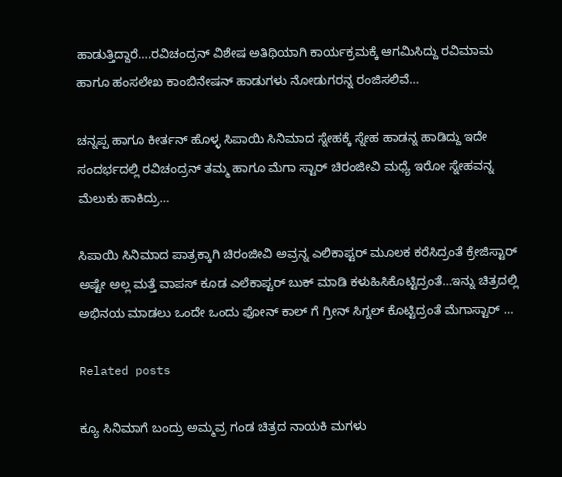ಹಾಡುತ್ತಿದ್ದಾರೆ….ರವಿಚಂದ್ರನ್ ವಿಶೇಷ ಅತಿಥಿಯಾಗಿ ಕಾರ್ಯಕ್ರಮಕ್ಕೆ ಆಗಮಿಸಿದ್ದು ರವಿಮಾಮ ಹಾಗೂ ಹಂಸಲೇಖ ಕಾಂಬಿನೇಷನ್ ಹಾಡುಗಳು ನೋಡುಗರನ್ನ ರಂಜಿಸಲಿವೆ…

ಚನ್ನಪ್ಪ ಹಾಗೂ ಕೀರ್ತನ್ ಹೊಳ್ಳ ಸಿಪಾಯಿ ಸಿನಿಮಾದ ಸ್ನೇಹಕ್ಕೆ ಸ್ನೇಹ ಹಾಡನ್ನ ಹಾಡಿದ್ದು ಇದೇ ಸಂದರ್ಭದಲ್ಲಿ ರವಿಚಂದ್ರನ್ ತಮ್ಮ‌ ಹಾಗೂ ಮೆಗಾ ಸ್ಟಾರ್ ಚಿರಂಜೀವಿ ಮಧ್ಯೆ ಇರೋ ಸ್ನೇಹವನ್ನ ಮೆಲುಕು ಹಾಕಿದ್ರು…

ಸಿಪಾಯಿ ಸಿನಿಮಾದ ಪಾತ್ರಕ್ಕಾಗಿ ಚಿರಂಜೀವಿ ಅವ್ರನ್ನ ಎಲಿಕಾಪ್ಟರ್ ಮೂಲಕ ಕರೆಸಿದ್ರಂತೆ ಕ್ರೇಜಿಸ್ಟಾರ್ ಅಷ್ಟೇ ಅಲ್ಲ ಮತ್ತೆ ವಾಪಸ್ ಕೂಡ ಎಲೆಕಾಪ್ಟರ್ ಬುಕ್ ಮಾಡಿ ಕಳುಹಿಸಿಕೊಟ್ಟಿದ್ರಂತೆ…ಇನ್ನು ಚಿತ್ರದಲ್ಲಿ ಅಭಿನಯ ಮಾಡಲು ಒಂದೇ ಒಂದು ಫೋನ್ ಕಾಲ್ ಗೆ ಗ್ರೀನ್ ಸಿಗ್ನಲ್ ಕೊಟ್ಟಿದ್ರಂತೆ ಮೆಗಾಸ್ಟಾರ್ …

Related posts

ಕ್ಯೂ ಸಿನಿಮಾಗೆ ಬಂದ್ರು ಅಮ್ಮವ್ರ ಗಂಡ ಚಿತ್ರದ ನಾಯಕಿ ಮಗಳು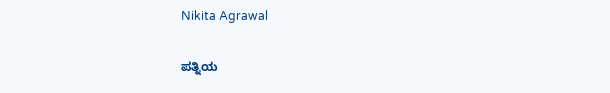Nikita Agrawal

ಪತ್ನಿಯ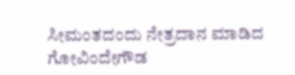ಸೀಮಂತದಂದು ನೇತ್ರದಾನ ಮಾಡಿದ ಗೋವಿಂದೇಗೌಡ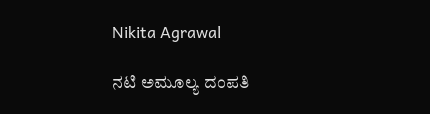Nikita Agrawal

ನಟಿ ಅಮೂಲ್ಯ ದಂಪತಿ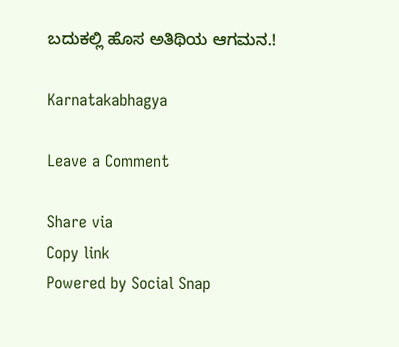ಬದುಕಲ್ಲಿ ಹೊಸ ಅತಿಥಿಯ ಆಗಮನ.!

Karnatakabhagya

Leave a Comment

Share via
Copy link
Powered by Social Snap